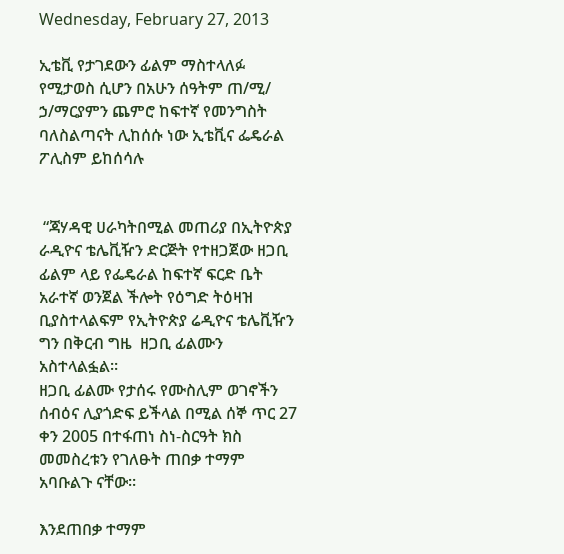Wednesday, February 27, 2013

ኢቴቪ የታገደውን ፊልም ማስተላለፉ የሚታወስ ሲሆን በአሁን ሰዓትም ጠ/ሚ/ ኃ/ማርያምን ጨምሮ ከፍተኛ የመንግስት ባለስልጣናት ሊከሰሱ ነው ኢቴቪና ፌዴራል ፖሊስም ይከሰሳሉ


 “ጃሃዳዊ ሀራካትበሚል መጠሪያ በኢትዮጵያ ራዲዮና ቴሌቪዥን ድርጅት የተዘጋጀው ዘጋቢ ፊልም ላይ የፌዴራል ከፍተኛ ፍርድ ቤት አራተኛ ወንጀል ችሎት የዕግድ ትዕዛዝ ቢያስተላልፍም የኢትዮጵያ ሬዲዮና ቴሌቪዥን ግን በቅርብ ግዜ  ዘጋቢ ፊልሙን አስተላልፏል።
ዘጋቢ ፊልሙ የታሰሩ የሙስሊም ወገኖችን ሰብዕና ሊያጎድፍ ይችላል በሚል ሰኞ ጥር 27 ቀን 2005 በተፋጠነ ስነ-ስርዓት ክስ መመስረቱን የገለፁት ጠበቃ ተማም አባቡልጉ ናቸው።

እንደጠበቃ ተማም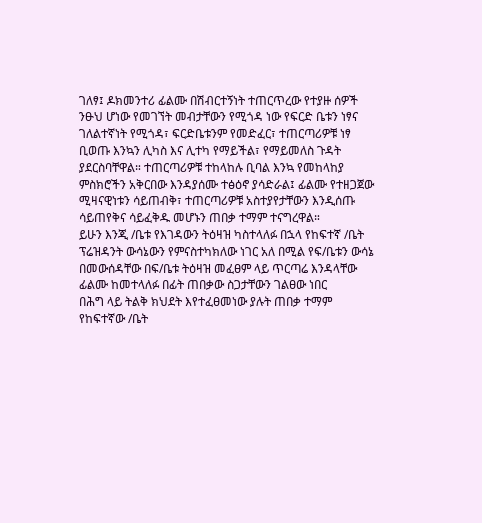ገለፃ፤ ዶክመንተሪ ፊልሙ በሽብርተኝነት ተጠርጥረው የተያዙ ሰዎች ንፁህ ሆነው የመገኘት መብታቸውን የሚጎዳ ነው የፍርድ ቤቱን ነፃና ገለልተኛነት የሚጎዳ፣ ፍርድቤቱንም የመድፈር፣ ተጠርጣሪዎቹ ነፃ ቢወጡ እንኳን ሊካስ እና ሊተካ የማይችል፣ የማይመለስ ጉዳት ያደርስባቸዋል። ተጠርጣሪዎቹ ተከላከሉ ቢባል እንኳ የመከላከያ ምስክሮችን አቅርበው እንዳያሰሙ ተፅዕኖ ያሳድራል፤ ፊልሙ የተዘጋጀው ሚዛናዊነቱን ሳይጠብቅ፣ ተጠርጣሪዎቹ አስተያየታቸውን እንዲሰጡ ሳይጠየቅና ሳይፈቅዱ መሆኑን ጠበቃ ተማም ተናግረዋል።
ይሁን እንጂ /ቤቱ የእገዳውን ትዕዛዝ ካስተላለፉ በኋላ የከፍተኛ /ቤት ፕሬዝዳንት ውሳኔውን የምናስተካክለው ነገር አለ በሚል የፍ/ቤቱን ውሳኔ በመውሰዳቸው በፍ/ቤቱ ትዕዛዝ መፈፀም ላይ ጥርጣሬ እንዳላቸው ፊልሙ ከመተላለፉ በፊት ጠበቃው ስጋታቸውን ገልፀው ነበር
በሕግ ላይ ትልቅ ክህደት እየተፈፀመነው ያሉት ጠበቃ ተማም የከፍተኛው /ቤት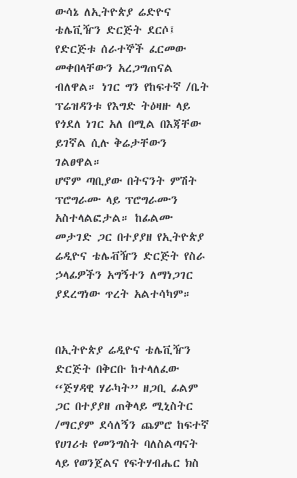ውሳኔ ለኢትዮጵያ ሬድዮና ቴሌቪዥን ድርጅት ደርሶ፤ የድርጅቱ ሰራተኞች ፈርመው መቀበላቸውን አረጋግጠናል ብለዋል። ነገር ግን የከፍተኛ /ቤት ፕሬዝዳንቱ የእግድ ትዕዛዙ ላይ የጎደለ ነገር አለ በሚል በእጃቸው ይገኛል ሲሉ ቅሬታቸውን ገልፀዋል።
ሆኖም ጣቢያው በትናንት ምሽት ፕሮግራሙ ላይ ፕሮግራሙን አስተላልፎታል። ከፊልሙ መታገድ ጋር በተያያዘ የኢትዮጵያ ሬዲዮና ቴሌቭዥን ድርጅት የስራ ኃላፊዎችን አግኝተን ለማነጋገር ያደረግነው ጥረት አልተሳካም።


በኢትዮጵያ ሬዲዮና ቴሌቪዥን ድርጅት በቅርቡ ከተላለፈው ‘‘ጅሃዳዊ ሃራካት’’ ዘጋቢ ፊልም ጋር በተያያዘ ጠቅላይ ሚኒስትር /ማርያም ደሳለኝን ጨምሮ ከፍተኛ የሀገሪቱ የመንግስት ባለስልጣናት ላይ የወንጀልና የፍትሃብሔር ክስ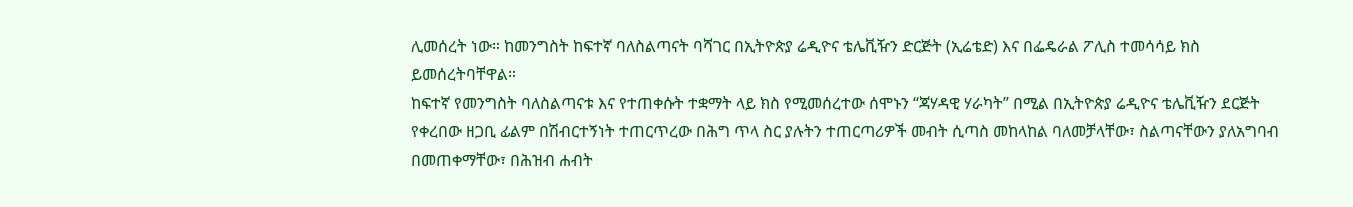ሊመሰረት ነው። ከመንግስት ከፍተኛ ባለስልጣናት ባሻገር በኢትዮጵያ ሬዲዮና ቴሌቪዥን ድርጅት (ኢሬቴድ) እና በፌዴራል ፖሊስ ተመሳሳይ ክስ ይመሰረትባቸዋል።
ከፍተኛ የመንግስት ባለስልጣናቱ እና የተጠቀሱት ተቋማት ላይ ክስ የሚመሰረተው ሰሞኑን ‘‘ጃሃዳዊ ሃራካት’’ በሚል በኢትዮጵያ ሬዲዮና ቴሌቪዥን ደርጅት የቀረበው ዘጋቢ ፊልም በሽብርተኝነት ተጠርጥረው በሕግ ጥላ ስር ያሉትን ተጠርጣሪዎች መብት ሲጣስ መከላከል ባለመቻላቸው፣ ስልጣናቸውን ያለአግባብ በመጠቀማቸው፣ በሕዝብ ሐብት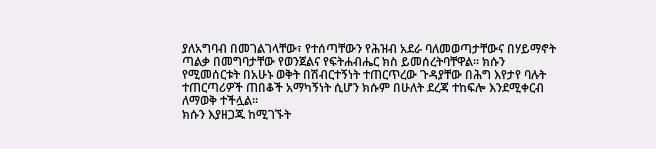ያለአግባብ በመገልገላቸው፣ የተሰጣቸውን የሕዝብ አደራ ባለመወጣታቸውና በሃይማኖት ጣልቃ በመግባታቸው የወንጀልና የፍትሐብሔር ክስ ይመሰረትባቸዋል። ክሱን የሚመሰርቱት በአሁኑ ወቅት በሽብርተኝነት ተጠርጥረው ጉዳያቸው በሕግ እየታየ ባሉት ተጠርጣሪዎች ጠበቆች አማካኝነት ሲሆን ክሱም በሁለት ደረጃ ተከፍሎ እንደሚቀርብ ለማወቅ ተችሏል።
ክሱን እያዘጋጁ ከሚገኙት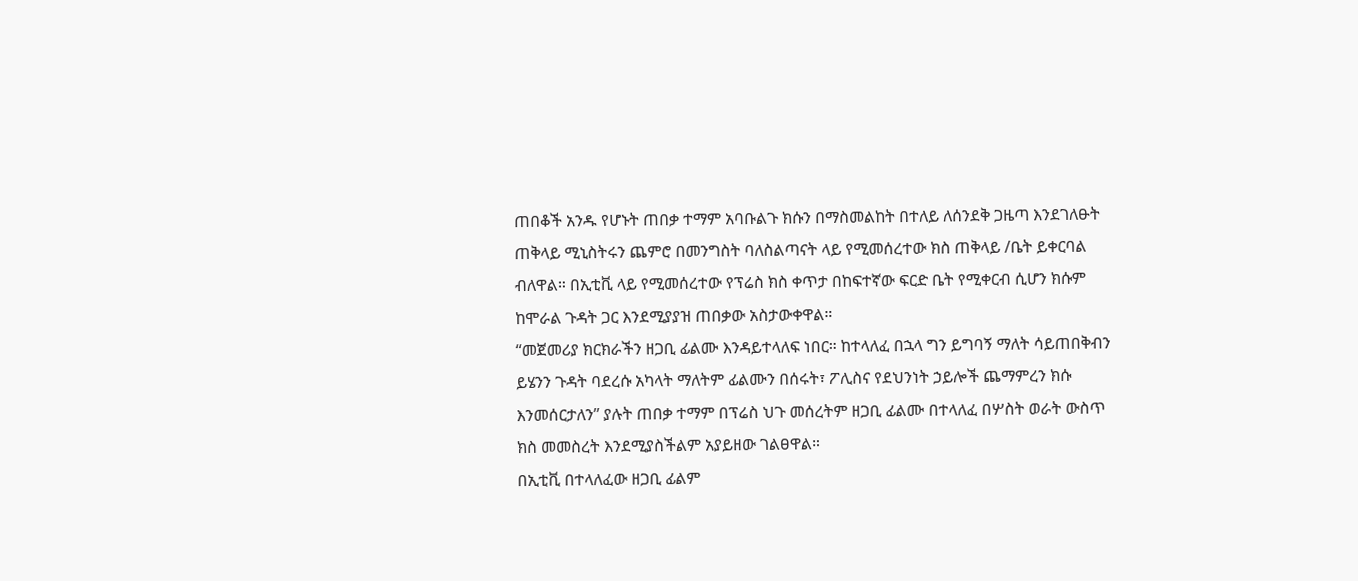ጠበቆች አንዱ የሆኑት ጠበቃ ተማም አባቡልጉ ክሱን በማስመልከት በተለይ ለሰንደቅ ጋዜጣ እንደገለፁት ጠቅላይ ሚኒስትሩን ጨምሮ በመንግስት ባለስልጣናት ላይ የሚመሰረተው ክስ ጠቅላይ /ቤት ይቀርባል ብለዋል። በኢቲቪ ላይ የሚመሰረተው የፕሬስ ክስ ቀጥታ በከፍተኛው ፍርድ ቤት የሚቀርብ ሲሆን ክሱም ከሞራል ጉዳት ጋር እንደሚያያዝ ጠበቃው አስታውቀዋል።
‘‘መጀመሪያ ክርክራችን ዘጋቢ ፊልሙ እንዳይተላለፍ ነበር። ከተላለፈ በኋላ ግን ይግባኝ ማለት ሳይጠበቅብን ይሄንን ጉዳት ባደረሱ አካላት ማለትም ፊልሙን በሰሩት፣ ፖሊስና የደህንነት ኃይሎች ጨማምረን ክሱ እንመሰርታለን’’ ያሉት ጠበቃ ተማም በፕሬስ ህጉ መሰረትም ዘጋቢ ፊልሙ በተላለፈ በሦስት ወራት ውስጥ ክስ መመስረት እንደሚያስችልም አያይዘው ገልፀዋል።
በኢቲቪ በተላለፈው ዘጋቢ ፊልም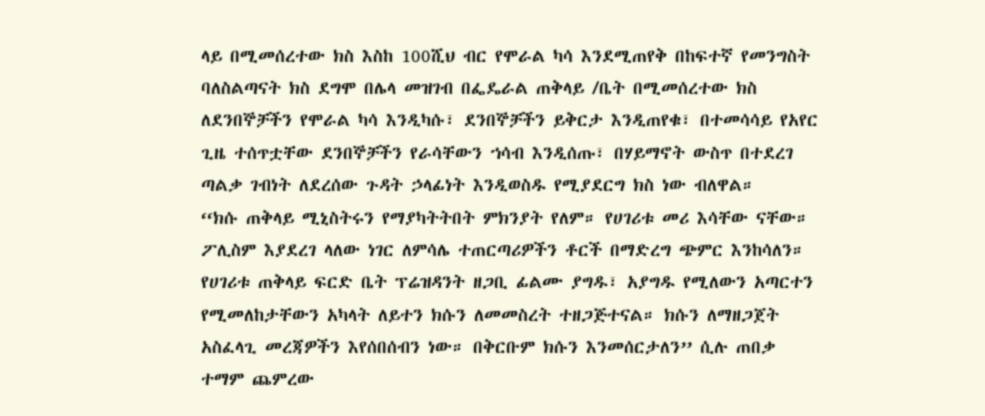ላይ በሚመሰረተው ክስ እስከ 100ሺህ ብር የሞራል ካሳ እንደሚጠየቅ በከፍተኛ የመንግስት ባለስልጣናት ክስ ደግሞ በሌላ መዝገብ በፌዴራል ጠቅላይ /ቤት በሚመሰረተው ክስ ለደንበኞቻችን የሞራል ካሳ እንዲካሱ፣ ደንበኞቻችን ይቅርታ እንዲጠየቁ፣ በተመሳሳይ የአየር ጊዜ ተሰጥቷቸው ደንበኞቻችን የራሳቸውን ኀሳብ እንዲሰጡ፣ በሃይማኖት ውስጥ በተደረገ ጣልቃ ገብነት ለደረሰው ጉዳት ኃላፊነት እንዲወስዱ የሚያደርግ ክስ ነው ብለዋል።
‘‘ክሱ ጠቅላይ ሚኒስትሩን የማያካትትበት ምክንያት የለም። የሀገሪቱ መሪ እሳቸው ናቸው። ፖሊስም እያደረገ ላለው ነገር ለምሳሌ ተጠርጣሪዎችን ቶርች በማድረግ ጭምር እንከሳለን። የሀገሪቱ ጠቅላይ ፍርድ ቤት ፕሬዝዳንት ዘጋቢ ፊልሙ ያግዱ፣ አያግዱ የሚለውን አጣርተን የሚመለከታቸውን አካላት ለይተን ክሱን ለመመስረት ተዘጋጅተናል። ክሱን ለማዘጋጀት አስፈላጊ መረጃዎችን እየሰበሰብን ነው። በቅርቡም ክሱን እንመሰርታለን’’ ሲሉ ጠበቃ ተማም ጨምረው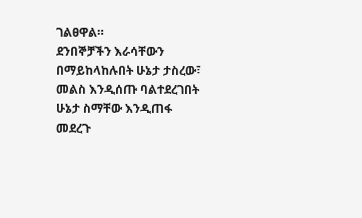ገልፀዋል።
ደንበኞቻችን እራሳቸውን በማይከላከሉበት ሁኔታ ታስረው፣ መልስ እንዲሰጡ ባልተደረገበት ሁኔታ ስማቸው እንዲጠፋ መደረጉ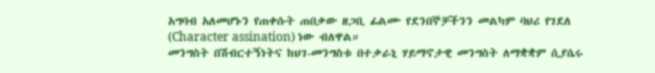አግባብ አለመሆኑን የጠቀሱት ጠበቃው ዘጋቢ ፊልሙ የደንበኞቻችንን መልካም ባህሪ የገደለ (Character assination) ነው ብለዋል።
መንግስት በሽብርተኝነትና ከህገ-መንግስቱ በተቃራኒ ሃይማኖታዊ መንግስት ለማቋቋም ሲያሴሩ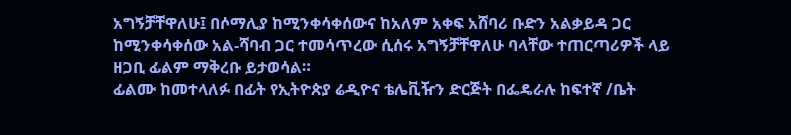አግኝቻቸዋለሁ፤ በሶማሊያ ከሚንቀሳቀሰውና ከአለም አቀፍ አሸባሪ ቡድን አልቃይዳ ጋር ከሚንቀሳቀሰው አል-ሻባብ ጋር ተመሳጥረው ሲሰሩ አግኝቻቸዋለሁ ባላቸው ተጠርጣሪዎች ላይ ዘጋቢ ፊልም ማቅረቡ ይታወሳል።
ፊልሙ ከመተላለፉ በፊት የኢትዮጵያ ሬዲዮና ቴሌቪዥን ድርጅት በፌዴራሉ ከፍተኛ /ቤት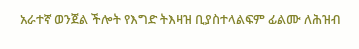አራተኛ ወንጀል ችሎት የእግድ ትእዛዝ ቢያስተላልፍም ፊልሙ ለሕዝብ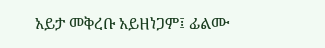አይታ መቅረቡ አይዘነጋም፤ ፊልሙ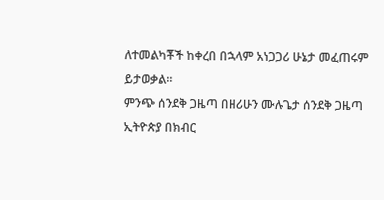ለተመልካቾች ከቀረበ በኋላም አነጋጋሪ ሁኔታ መፈጠሩም ይታወቃል።
ምንጭ ሰንደቅ ጋዜጣ በዘሪሁን ሙሉጌታ ሰንደቅ ጋዜጣ
ኢትዮጵያ በክብር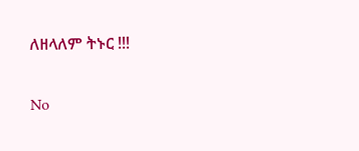ለዘላለም ትኑር !!!

No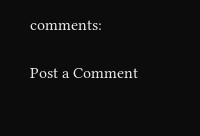comments:

Post a Comment